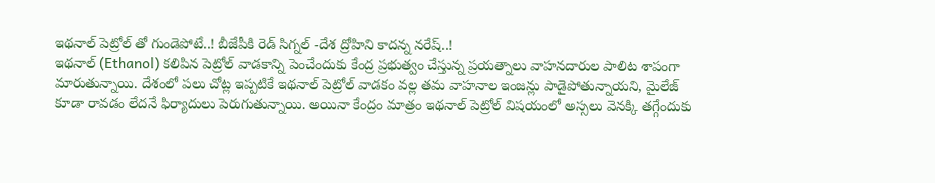ఇథనాల్ పెట్రోల్ తో గుండెపోటే..! బీజేపీకి రెడ్ సిగ్నల్ -దేశ ద్రోహిని కాదన్న నరేష్..!
ఇథనాల్ (Ethanol) కలిపిన పెట్రోల్ వాడకాన్ని పెంచేందుకు కేంద్ర ప్రభుత్వం చేస్తున్న ప్రయత్నాలు వాహనదారుల పాలిట శాపంగా మారుతున్నాయి. దేశంలో పలు చోట్ల ఇప్పటికే ఇథనాల్ పెట్రోల్ వాడకం వల్ల తమ వాహనాల ఇంజన్లు పాడైపోతున్నాయని, మైలేజ్ కూడా రావడం లేదనే ఫిర్యాదులు పెరుగుతున్నాయి. అయినా కేంద్రం మాత్రం ఇథనాల్ పెట్రోల్ విషయంలో అస్సలు వెనక్కి తగ్గేందుకు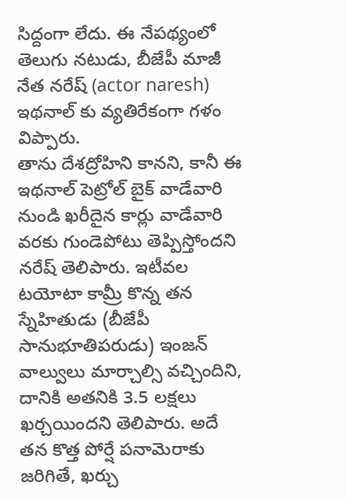సిద్దంగా లేదు. ఈ నేపథ్యంలో తెలుగు నటుడు, బీజేపీ మాజీ నేత నరేష్ (actor naresh) ఇథనాల్ కు వ్యతిరేకంగా గళం విప్పారు.
తాను దేశద్రోహిని కానని, కానీ ఈ ఇథనాల్ పెట్రోల్ బైక్ వాడేవారి నుండి ఖరీదైన కార్లు వాడేవారి వరకు గుండెపోటు తెప్పిస్తోందని నరేష్ తెలిపారు. ఇటీవల టయోటా కామ్రీ కొన్న తన స్నేహితుడు (బీజేపీ సానుభూతిపరుడు) ఇంజన్ వాల్వులు మార్చాల్సి వచ్చిందిని, దానికి అతనికి 3.5 లక్షలు ఖర్చయిందని తెలిపారు. అదే తన కొత్త పోర్షే పనామెరాకు జరిగితే, ఖర్చు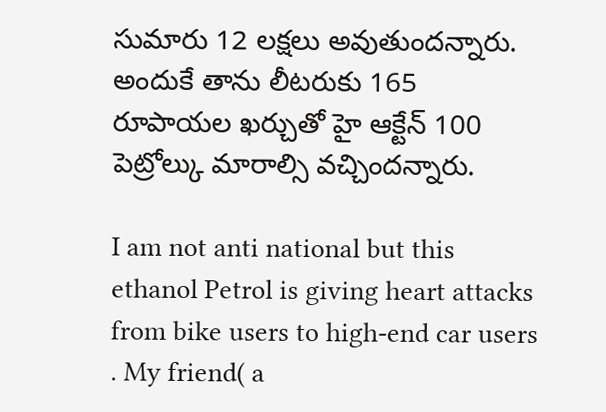సుమారు 12 లక్షలు అవుతుందన్నారు. అందుకే తాను లీటరుకు 165 రూపాయల ఖర్చుతో హై ఆక్టేన్ 100 పెట్రోల్కు మారాల్సి వచ్చిందన్నారు.

I am not anti national but this ethanol Petrol is giving heart attacks from bike users to high-end car users . My friend( a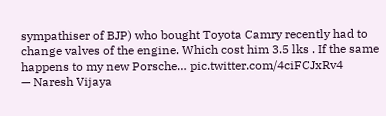sympathiser of BJP) who bought Toyota Camry recently had to change valves of the engine. Which cost him 3.5 lks . If the same happens to my new Porsche… pic.twitter.com/4ciFCJxRv4
— Naresh Vijaya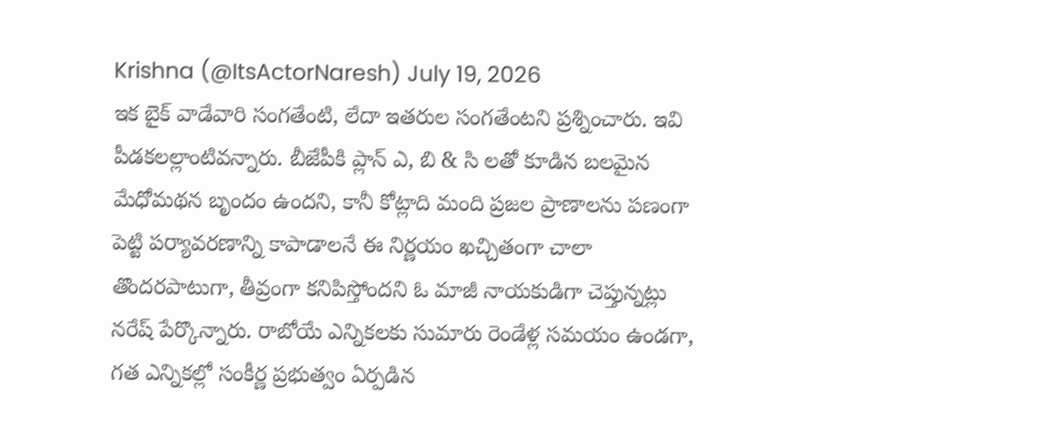Krishna (@ItsActorNaresh) July 19, 2026
ఇక బైక్ వాడేవారి సంగతేంటి, లేదా ఇతరుల సంగతేంటని ప్రశ్నించారు. ఇవి పీడకలల్లాంటివన్నారు. బీజేపీకి ప్లాన్ ఎ, బి & సి లతో కూడిన బలమైన మేధోమథన బృందం ఉందని, కానీ కోట్లాది మంది ప్రజల ప్రాణాలను పణంగా పెట్టి పర్యావరణాన్ని కాపాడాలనే ఈ నిర్ణయం ఖచ్చితంగా చాలా తొందరపాటుగా, తీవ్రంగా కనిపిస్తోందని ఓ మాజీ నాయకుడిగా చెప్తున్నట్లు నరేష్ పేర్కొన్నారు. రాబోయే ఎన్నికలకు సుమారు రెండేళ్ల సమయం ఉండగా, గత ఎన్నికల్లో సంకీర్ణ ప్రభుత్వం ఏర్పడిన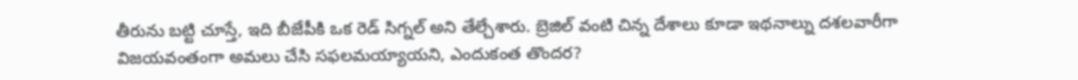తీరును బట్టి చూస్తే, ఇది బీజేపీకి ఒక రెడ్ సిగ్నల్ అని తేల్చేశారు. బ్రెజిల్ వంటి చిన్న దేశాలు కూడా ఇథనాల్ను దశలవారీగా విజయవంతంగా అమలు చేసి సఫలమయ్యాయని, ఎందుకంత తొందర?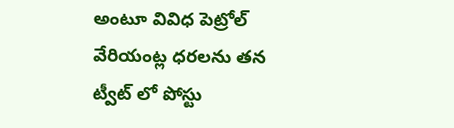అంటూ వివిధ పెట్రోల్ వేరియంట్ల ధరలను తన ట్వీట్ లో పోస్టు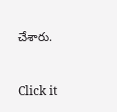చేశారు.


Click it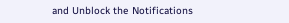and Unblock the Notifications